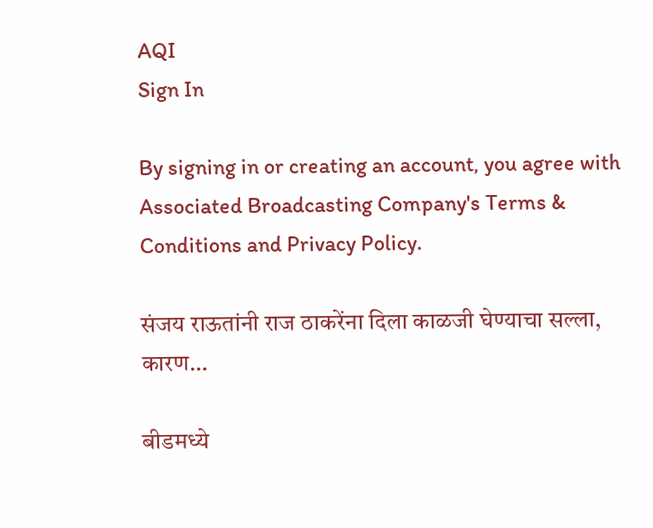AQI
Sign In

By signing in or creating an account, you agree with Associated Broadcasting Company's Terms & Conditions and Privacy Policy.

संजय राऊतांनी राज ठाकरेंना दिला काळजी घेण्याचा सल्ला, कारण…

बीडमध्ये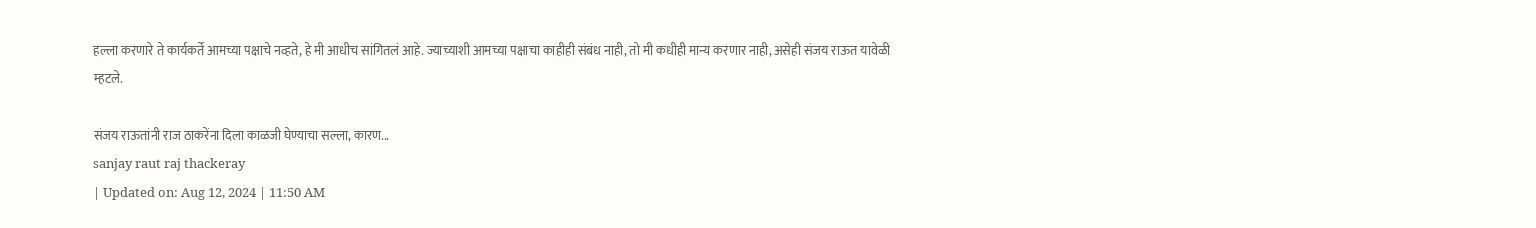हल्ला करणारे ते कार्यकर्ते आमच्या पक्षाचे नव्हते, हे मी आधीच सांगितलं आहे. ज्याच्याशी आमच्या पक्षाचा काहीही संबंध नाही, तो मी कधीही मान्य करणार नाही, असेही संजय राऊत यावेळी म्हटले.

संजय राऊतांनी राज ठाकरेंना दिला काळजी घेण्याचा सल्ला, कारण...
sanjay raut raj thackeray
| Updated on: Aug 12, 2024 | 11:50 AM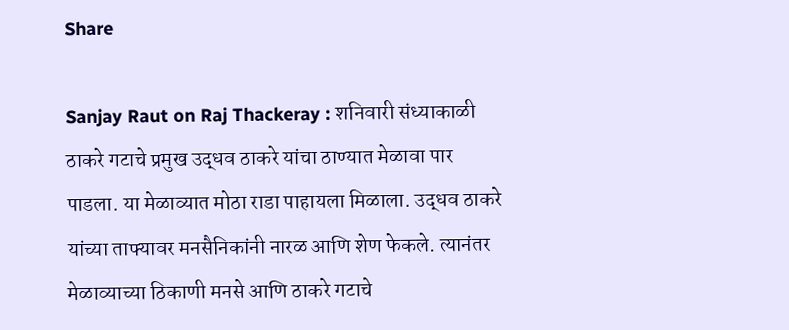Share

Sanjay Raut on Raj Thackeray : शनिवारी संध्याकाळी ठाकरे गटाचे प्रमुख उद्धव ठाकरे यांचा ठाण्यात मेळावा पार पाडला. या मेळाव्यात मोठा राडा पाहायला मिळाला. उद्धव ठाकरे यांच्या ताफ्यावर मनसैनिकांनी नारळ आणि शेण फेकले. त्यानंतर मेळाव्याच्या ठिकाणी मनसे आणि ठाकरे गटाचे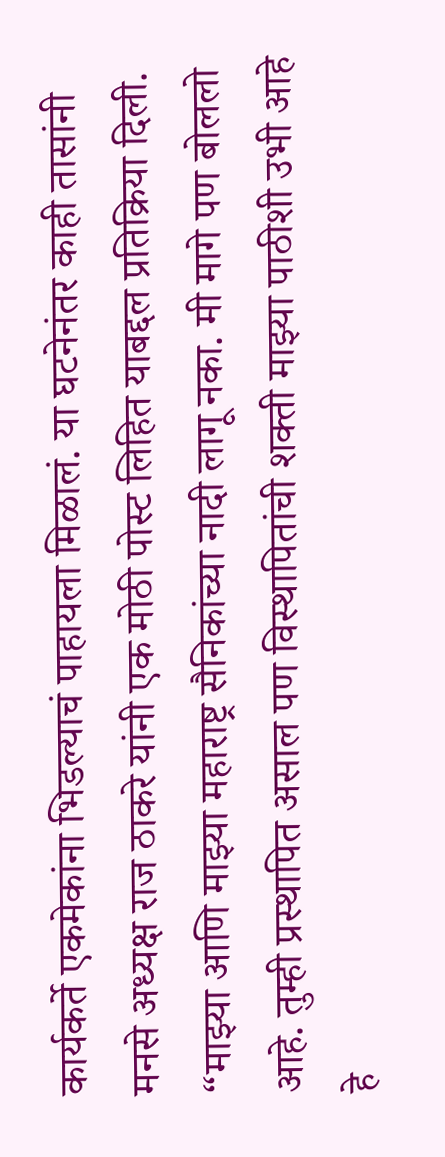कार्यकर्ते एकमेकांना भिडल्याचं पाहायला मिळालं. या घटनेनंतर काही तासांनी मनसे अध्यक्ष राज ठाकरे यांनी एक मोठी पोस्ट लिहित याबद्दल प्रतिक्रिया दिली. “माझ्या आणि माझ्या महाराष्ट्र सैनिकांच्या नादी लागू नका. मी मागे पण बोललो आहे. तुम्ही प्रस्थापित असाल पण विस्थापितांची शक्ती माझ्या पाठीशी उभी आहे हे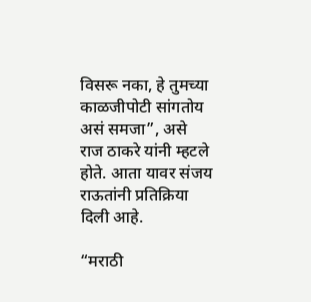विसरू नका, हे तुमच्या काळजीपोटी सांगतोय असं समजा”, असे राज ठाकरे यांनी म्हटले होते. आता यावर संजय राऊतांनी प्रतिक्रिया दिली आहे.

“मराठी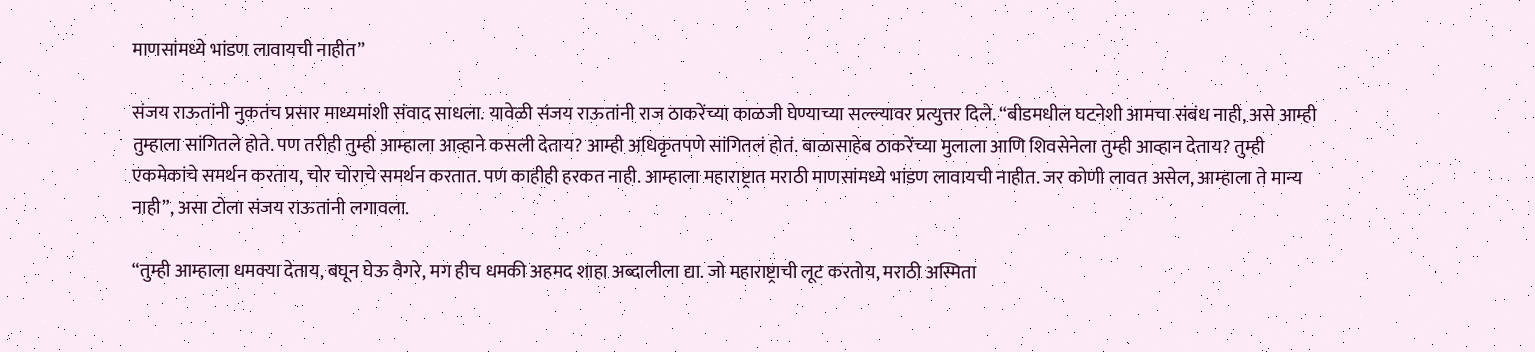माणसांमध्ये भांडण लावायची नाहीत”

संजय राऊतांनी नुकतंच प्रसार माध्यमांशी संवाद साधला. यावेळी संजय राऊतांनी राज ठाकरेंच्या काळजी घेण्याच्या सल्ल्यावर प्रत्युत्तर दिले. “बीडमधील घटनेशी आमचा संबंध नाही, असे आम्ही तुम्हाला सांगितले होते. पण तरीही तुम्ही आम्हाला आव्हाने कसली देताय? आम्ही अधिकृतपणे सांगितलं होतं. बाळासाहेब ठाकरेंच्या मुलाला आणि शिवसेनेला तुम्ही आव्हान देताय? तुम्ही एकमेकांचे समर्थन करताय, चोर चोराचे समर्थन करतात. पण काहीही हरकत नाही. आम्हाला महाराष्ट्रात मराठी माणसांमध्ये भांडण लावायची नाहीत. जर कोणी लावत असेल, आम्हाला ते मान्य नाही”, असा टोला संजय राऊतांनी लगावला.

“तुम्ही आम्हाला धमक्या देताय, बघून घेऊ वैगरे, मग हीच धमकी अहमद शाहा अब्दालीला द्या. जो महाराष्ट्राची लूट करतोय, मराठी अस्मिता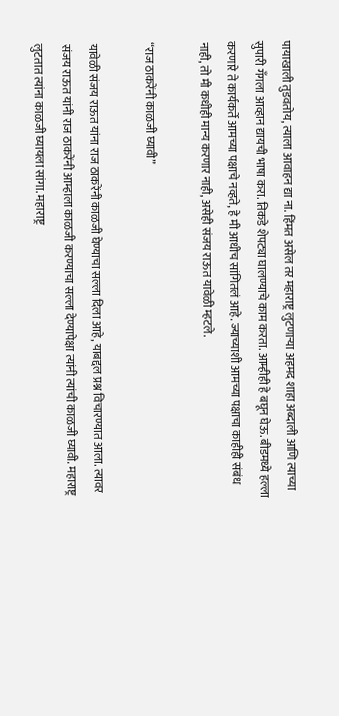पायाखाली तुडवतोय, त्याला आवाहन द्या ना. हिंमत असेल तर महाराष्ट्र लुटणाऱ्या अहमद शाहा अब्दाली आणि त्याच्या सुपारी गँगला आव्हान द्यायची भाषा करा. तिकडे शेपट्या घालण्याचे काम करता. आम्हीही हे बघून घेऊ. बीडमध्ये हल्ला करणारे ते कार्यकर्ते आमच्या पक्षाचे नव्हते, हे मी आधीच सांगितलं आहे. ज्याच्याशी आमच्या पक्षाचा काहीही संबंध नाही, तो मी कधीही मान्य करणार नाही, असेही संजय राऊत यावेळी म्हटले.

“राज ठाकरेंनी काळजी घ्यावी”

यावेळी संजय राऊत यांना राज ठाकरेंनी काळजी घेण्याचा सल्ला दिला आहे, याबद्दल प्रश्न विचारण्यात आला. त्यावर संजय राऊत यांनी राज ठाकरेंनी आम्हाला काळजी करण्याचा सल्ला देण्यापेक्षा त्यांनी त्यांची काळजी घ्यावी. महाराष्ट्र लुटतात त्यांना काळजी घ्यायला सांगा. महाराष्ट्र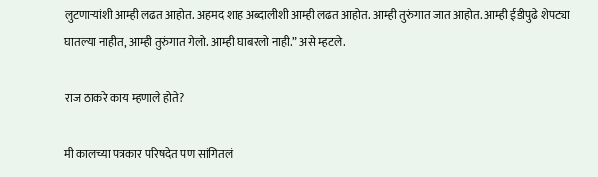लुटणाऱ्यांशी आम्ही लढत आहोत. अहमद शाह अब्दालीशी आम्ही लढत आहोत. आम्ही तुरुंगात जात आहोत. आम्ही ईडीपुढे शेपट्या घातल्या नाहीत, आम्ही तुरुंगात गेलो. आम्ही घाबरलो नाही.” असे म्हटले.

राज ठाकरे काय म्हणाले होते?

मी कालच्या पत्रकार परिषदेत पण सांगितलं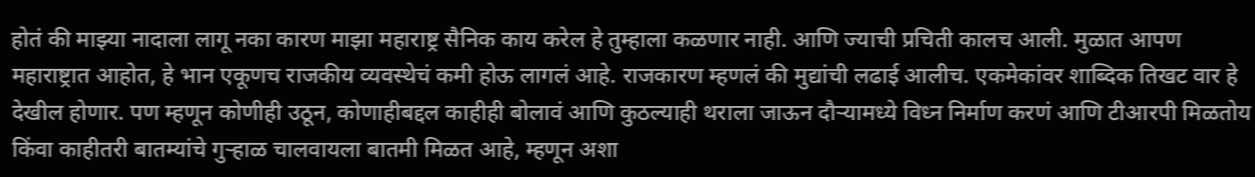होतं की माझ्या नादाला लागू नका कारण माझा महाराष्ट्र सैनिक काय करेल हे तुम्हाला कळणार नाही. आणि ज्याची प्रचिती कालच आली. मुळात आपण महाराष्ट्रात आहोत, हे भान एकूणच राजकीय व्यवस्थेचं कमी होऊ लागलं आहे. राजकारण म्हणलं की मुद्यांची लढाई आलीच. एकमेकांवर शाब्दिक तिखट वार हे देखील होणार. पण म्हणून कोणीही उठून, कोणाहीबद्दल काहीही बोलावं आणि कुठल्याही थराला जाऊन दौऱ्यामध्ये विध्न निर्माण करणं आणि टीआरपी मिळतोय किंवा काहीतरी बातम्यांचे गुऱ्हाळ चालवायला बातमी मिळत आहे, म्हणून अशा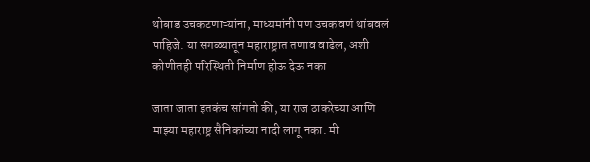थोबाड उचकटणाऱ्यांना, माध्यमांनी पण उचकवणं थांबवलं पाहिजे. या सगळ्यातून महाराष्ट्रात तणाव वाढेल, अशी कोणीतही परिस्थिती निर्माण होऊ देऊ नका

जाता जाता इतकंच सांगतो की, या राज ठाकरेच्या आणि माझ्या महाराष्ट्र सैनिकांच्या नादी लागू नका. मी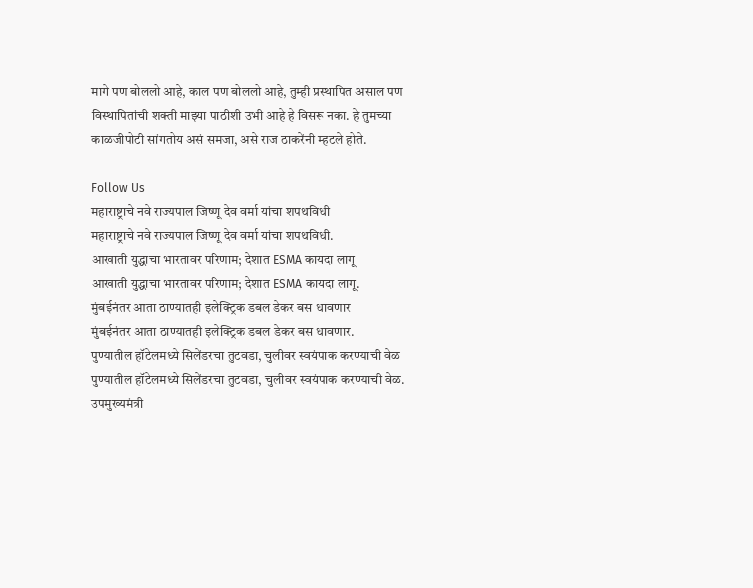मागे पण बोललो आहे, काल पण बोललो आहे, तुम्ही प्रस्थापित असाल पण विस्थापितांची शक्ती माझ्या पाठीशी उभी आहे हे विसरू नका. हे तुमच्या काळजीपोटी सांगतोय असं समजा, असे राज ठाकरेंनी म्हटले होते.

Follow Us
महाराष्ट्राचे नवे राज्यपाल जिष्णू देव वर्मा यांचा शपथविधी
महाराष्ट्राचे नवे राज्यपाल जिष्णू देव वर्मा यांचा शपथविधी.
आखाती युद्धाचा भारतावर परिणाम; देशात ESMA कायदा लागू
आखाती युद्धाचा भारतावर परिणाम; देशात ESMA कायदा लागू.
मुंबईनंतर आता ठाण्यातही इलेक्ट्रिक डबल डेकर बस धावणार
मुंबईनंतर आता ठाण्यातही इलेक्ट्रिक डबल डेकर बस धावणार.
पुण्यातील हॉटेलमध्ये सिलेंडरचा तुटवडा, चुलीवर स्वयंपाक करण्याची वेळ
पुण्यातील हॉटेलमध्ये सिलेंडरचा तुटवडा, चुलीवर स्वयंपाक करण्याची वेळ.
उपमुख्यमंत्री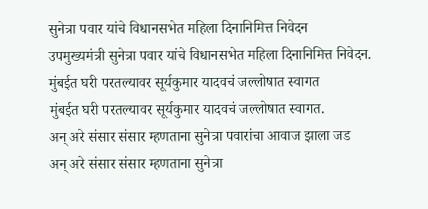सुनेत्रा पवार यांचे विधानसभेत महिला दिनानिमित्त निवेदन
उपमुख्यमंत्री सुनेत्रा पवार यांचे विधानसभेत महिला दिनानिमित्त निवेदन.
मुंबईत घरी परतल्यावर सूर्यकुमार यादवचं जल्लोषात स्वागत
मुंबईत घरी परतल्यावर सूर्यकुमार यादवचं जल्लोषात स्वागत.
अन् अरे संसार संसार म्हणताना सुनेत्रा पवारांचा आवाज झाला जड
अन् अरे संसार संसार म्हणताना सुनेत्रा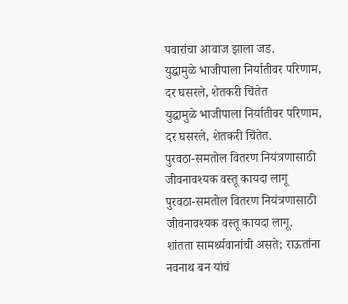पवारांचा आवाज झाला जड.
युद्धामुळे भाजीपाला निर्यातीवर परिणाम, दर घसरले, शेतकरी चिंतेत
युद्धामुळे भाजीपाला निर्यातीवर परिणाम, दर घसरले, शेतकरी चिंतेत.
पुरवठा-समतोल वितरण नियंत्रणासाठी जीवनावश्यक वस्तू कायदा लागू
पुरवठा-समतोल वितरण नियंत्रणासाठी जीवनावश्यक वस्तू कायदा लागू.
शांतता सामर्थ्यवानांची असते; राऊतांना नवनाथ बन यांचं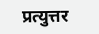प्रत्युत्तर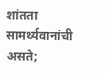शांतता सामर्थ्यवानांची असते;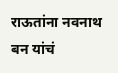राऊतांना नवनाथ बन यांचं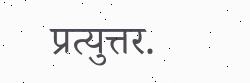प्रत्युत्तर.